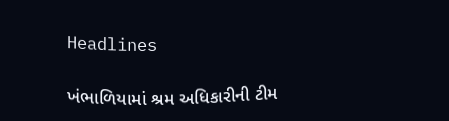Headlines

ખંભાળિયામાં શ્રમ અધિકારીની ટીમ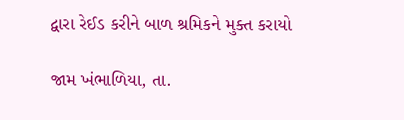દ્વારા રેઈડ કરીને બાળ શ્રમિકને મુક્ત કરાયો

જામ ખંભાળિયા, તા.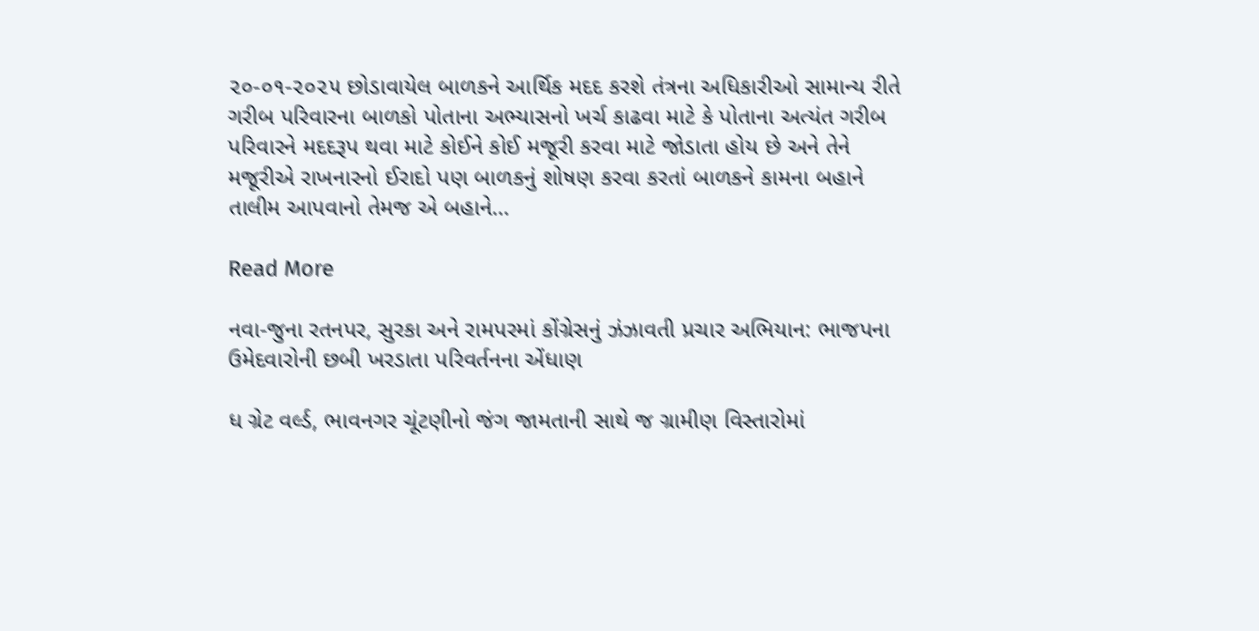૨૦-૦૧-૨૦૨૫ છોડાવાયેલ બાળકને આર્થિક મદદ કરશે તંત્રના અધિકારીઓ સામાન્ય રીતે ગરીબ પરિવારના બાળકો પોતાના અભ્યાસનો ખર્ચ કાઢવા માટે કે પોતાના અત્યંત ગરીબ પરિવારને મદદરૂપ થવા માટે કોઈને કોઈ મજૂરી કરવા માટે જોડાતા હોય છે અને તેને મજૂરીએ રાખનારનો ઈરાદો પણ બાળકનું શોષણ કરવા કરતાં બાળકને કામના બહાને તાલીમ આપવાનો તેમજ એ બહાને…

Read More

નવા-જુના રતનપર, સુરકા અને રામપરમાં કોંગ્રેસનું ઝંઝાવતી પ્રચાર અભિયાન: ભાજપના ઉમેદવારોની છબી ખરડાતા પરિવર્તનના એંધાણ

ધ ગ્રેટ વર્લ્ડ, ભાવનગર ચૂંટણીનો જંગ જામતાની સાથે જ ગ્રામીણ વિસ્તારોમાં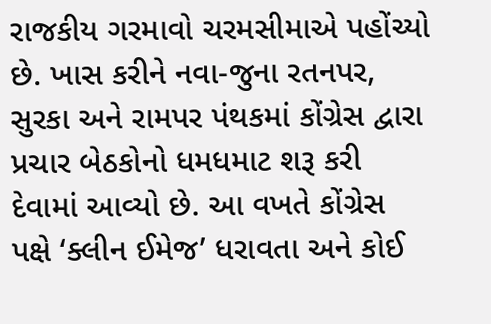રાજકીય ગરમાવો ચરમસીમાએ પહોંચ્યો છે. ખાસ કરીને નવા-જુના રતનપર, સુરકા અને રામપર પંથકમાં કોંગ્રેસ દ્વારા પ્રચાર બેઠકોનો ધમધમાટ શરૂ કરી દેવામાં આવ્યો છે. આ વખતે કોંગ્રેસ પક્ષે ‘ક્લીન ઈમેજ’ ધરાવતા અને કોઈ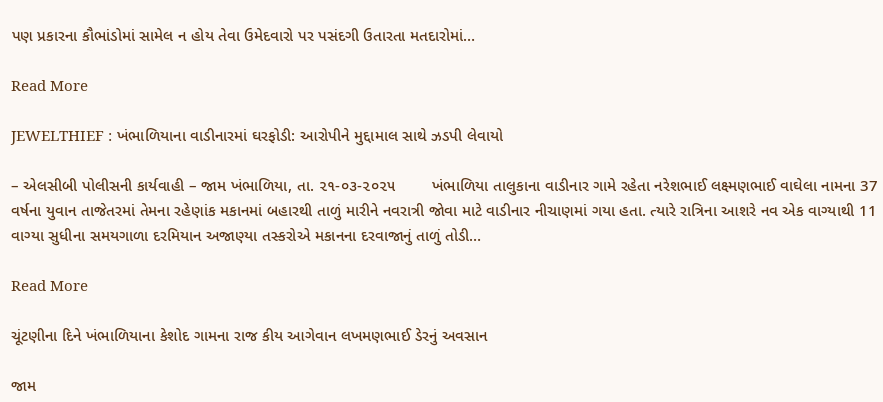પણ પ્રકારના કૌભાંડોમાં સામેલ ન હોય તેવા ઉમેદવારો પર પસંદગી ઉતારતા મતદારોમાં…

Read More

JEWELTHIEF : ખંભાળિયાના વાડીનારમાં ઘરફોડી: આરોપીને મુદ્દામાલ સાથે ઝડપી લેવાયો

– એલસીબી પોલીસની કાર્યવાહી – જામ ખંભાળિયા, તા. ૨૧-૦૩-૨૦૨૫        ખંભાળિયા તાલુકાના વાડીનાર ગામે રહેતા નરેશભાઈ લક્ષ્મણભાઈ વાઘેલા નામના 37 વર્ષના યુવાન તાજેતરમાં તેમના રહેણાંક મકાનમાં બહારથી તાળું મારીને નવરાત્રી જોવા માટે વાડીનાર નીચાણમાં ગયા હતા. ત્યારે રાત્રિના આશરે નવ એક વાગ્યાથી 11 વાગ્યા સુધીના સમયગાળા દરમિયાન અજાણ્યા તસ્કરોએ મકાનના દરવાજાનું તાળું તોડી…

Read More

ચૂંટણીના દિને ખંભાળિયાના કેશોદ ગામના રાજ કીય આગેવાન લખમણભાઈ ડેરનું અવસાન

જામ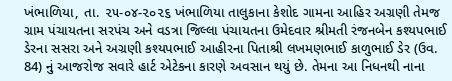ખંભાળિયા, તા. ૨૫-૦૪-૨૦૨૬ ખંભાળિયા તાલુકાના કેશોદ ગામના આહિર અગ્રણી તેમજ ગ્રામ પંચાયતના સરપંચ અને વડત્રા જિલ્લા પંચાયતના ઉમેદવાર શ્રીમતી રંજનબેન કશ્યપભાઈ ડેરના સસરા અને અગ્રણી કશ્યપભાઈ આહીરના પિતાશ્રી લખમણભાઈ કાળુભાઈ ડેર (ઉવ. 84) નું આજરોજ સવારે હાર્ટ એટેકના કારણે અવસાન થયું છે. તેમના આ નિધનથી નાના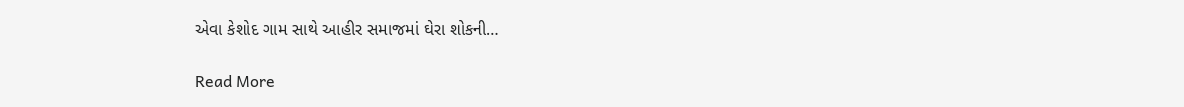એવા કેશોદ ગામ સાથે આહીર સમાજમાં ઘેરા શોકની…

Read More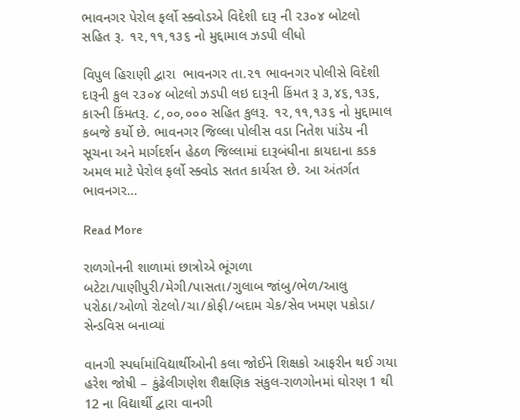ભાવનગર પેરોલ ફર્લો સ્ક્વોડએ વિદેશી દારૂ ની ૨૩૦૪ બોટલો  સહિત રૂ. ૧૨,૧૧,૧૩૬ નો મુદ્દામાલ ઝડપી લીધો

વિપુલ હિરાણી દ્વારા  ભાવનગર તા.૨૧ ભાવનગર પોલીસે વિદેશી દારૂની કુલ ૨૩૦૪ બોટલો ઝડપી લઇ દારૂની કિંમત રૂ ૩,૪૬,૧૩૬, કારની કિંમતરૂ. ૮,૦૦,૦૦૦ સહિત કુલરૂ. ૧૨,૧૧,૧૩૬ નો મુદ્દામાલ કબજે કર્યો છે. ભાવનગર જિલ્લા પોલીસ વડા નિતેશ પાંડેય ની સૂચના અને માર્ગદર્શન હેઠળ જિલ્લામાં દારૂબંધીના કાયદાના કડક અમલ માટે પેરોલ ફર્લો સ્ક્વોડ સતત કાર્યરત છે. આ અંતર્ગત ભાવનગર…

Read More

રાળગોનની શાળામાં છાત્રોએ ભૂંગળા બટેટા/પાણીપુરી/મેગી/પાસતા/ગુલાબ જાંબુ/ભેળ/આલુ પરોઠા/ઓળો રોટલો/ચા/કોફી/બદામ ચેક/સેવ ખમણ પકોડા/ સેન્ડવિસ બનાવ્યાં

વાનગી સ્પર્ધામાંવિદ્યાર્થીઓની કલા જોઈને શિક્ષકો આફરીન થઈ ગયા હરેશ જોષી – કુંઢેલીગણેશ શૈક્ષણિક સંકુલ-રાળગોનમાં ઘોરણ 1 થી 12 ના વિદ્યાર્થી દ્વારા વાનગી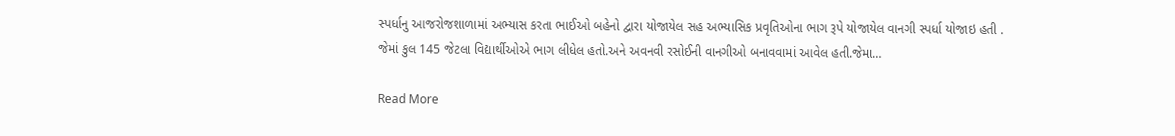સ્પર્ધાનુ આજરોજશાળામાં અભ્યાસ કરતા ભાઈઓ બહેનો દ્વારા યોજાયેલ સહ અભ્યાસિક પ્રવૃતિઓના ભાગ રૂપે યોજાયેલ વાનગી સ્પર્ધા યોજાઇ હતી . જેમાં કુલ 145 જેટલા વિદ્યાર્થીઓએ ભાગ લીધેલ હતો.અને અવનવી રસોઈની વાનગીઓ બનાવવામાં આવેલ હતી.જેમા…

Read More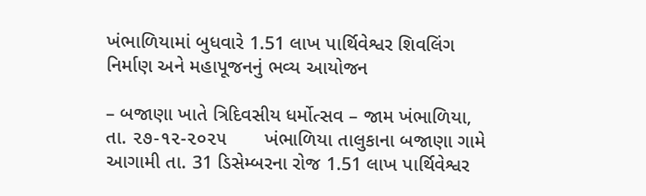ખંભાળિયામાં બુધવારે 1.51 લાખ પાર્થિવેશ્વર શિવલિંગ નિર્માણ અને મહાપૂજનનું ભવ્ય આયોજન

– બજાણા ખાતે ત્રિદિવસીય ધર્મોત્સવ – જામ ખંભાળિયા, તા. ૨૭-૧૨-૨૦૨૫       ખંભાળિયા તાલુકાના બજાણા ગામે આગામી તા. 31 ડિસેમ્બરના રોજ 1.51 લાખ પાર્થિવેશ્વર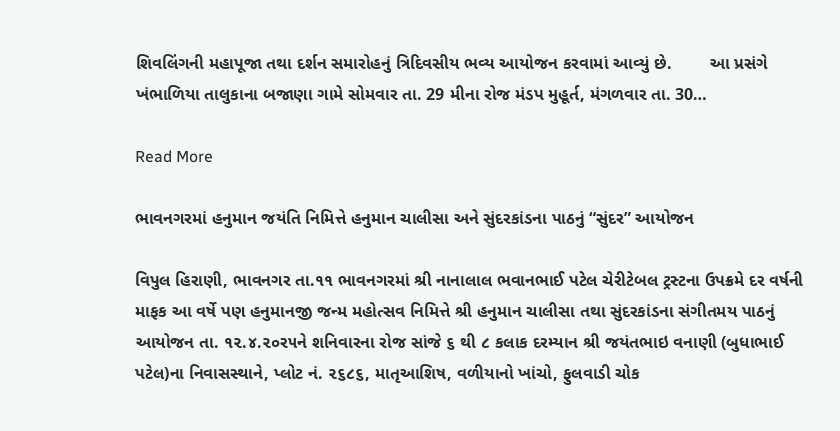શિવલિંગની મહાપૂજા તથા દર્શન સમારોહનું ત્રિદિવસીય ભવ્ય આયોજન કરવામાં આવ્યું છે.        આ પ્રસંગે ખંભાળિયા તાલુકાના બજાણા ગામે સોમવાર તા. 29 મીના રોજ મંડપ મુહૂર્ત, મંગળવાર તા. 30…

Read More

ભાવનગરમાં હનુમાન જયંતિ નિમિત્તે હનુમાન ચાલીસા અને સુંદરકાંડના પાઠનું “સુંદર” આયોજન

વિપુલ હિરાણી, ભાવનગર તા.૧૧ ભાવનગરમાં શ્રી નાનાલાલ ભવાનભાઈ પટેલ ચેરીટેબલ ટ્રસ્ટના ઉપક્રમે દર વર્ષની માફક આ વર્ષે પણ હનુમાનજી જન્મ મહોત્સવ નિમિત્તે શ્રી હનુમાન ચાલીસા તથા સુંદરકાંડના સંગીતમય પાઠનું આયોજન તા. ૧૨.૪.૨૦ર૫ને શનિવારના રોજ સાંજે ૬ થી ૮ કલાક દરમ્યાન શ્રી જયંતભાઇ વનાણી (બુધાભાઈ પટેલ)ના નિવાસસ્થાને, પ્લોટ નં. ૨૬૮૬, માતૃઆશિષ, વળીયાનો ખાંચો, ફુલવાડી ચોક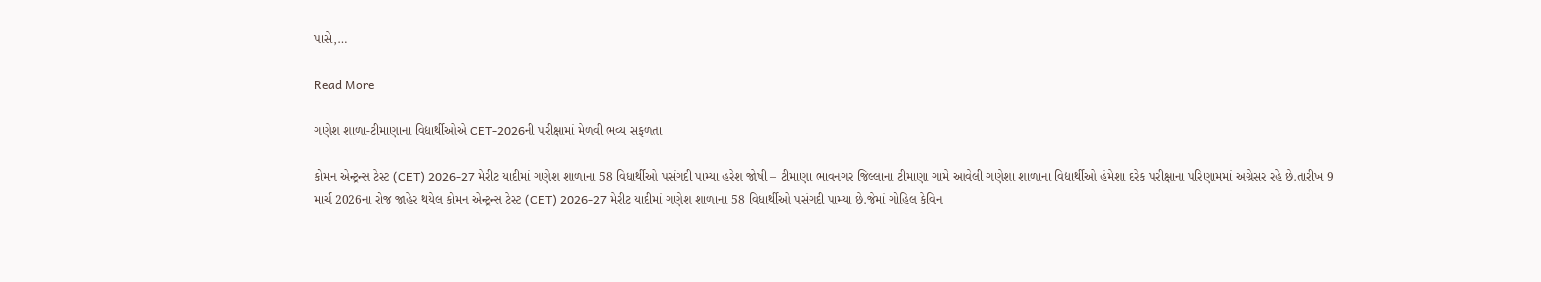પાસે,…

Read More

ગણેશ શાળા-ટીમાણાના વિદ્યાર્થીઓએ CET-2026ની પરીક્ષામાં મેળવી ભવ્ય સફળતા

કોમન એન્ટ્રન્સ ટેસ્ટ (CET) 2026-27 મેરીટ યાદીમાં ગણેશ શાળાના 58 વિધાર્થીઓ પસંગદી પામ્યા હરેશ જોષી – ટીમાણા ભાવનગર જિલ્લાના ટીમાણા ગામે આવેલી ગણેશા શાળાના વિદ્યાર્થીઓ હંમેશા દરેક પરીક્ષાના પરિણામમાં અગ્રેસર રહે છે.તારીખ 9 માર્ચ 2026ના રોજ જાહેર થયેલ કોમન એન્ટ્રન્સ ટેસ્ટ (CET) 2026-27 મેરીટ યાદીમાં ગણેશ શાળાના 58 વિધાર્થીઓ પસંગદી પામ્યા છે.જેમાં ગોહિલ કેવિન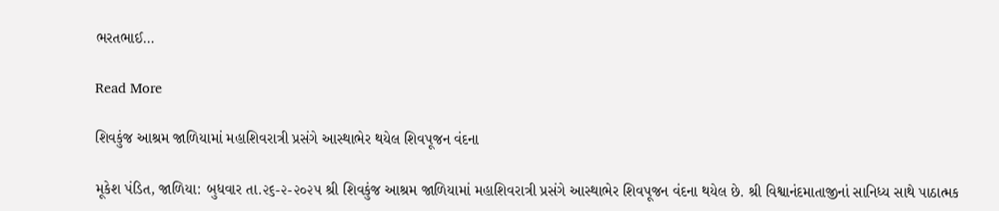ભરતભાઈ…

Read More

શિવકુંજ આશ્રમ જાળિયામાં મહાશિવરાત્રી પ્રસંગે આસ્થાભેર થયેલ શિવપૂજન વંદના

મૂકેશ પંડિત, જાળિયા: બુધવાર તા.૨૬-૨-૨૦૨૫ શ્રી શિવકુંજ આશ્રમ જાળિયામાં મહાશિવરાત્રી પ્રસંગે આસ્થાભેર શિવપૂજન વંદના થયેલ છે. શ્રી વિશ્વાનંદમાતાજીનાં સાનિધ્ય સાથે પાઠાત્મક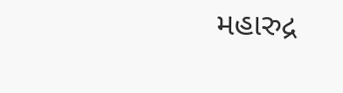મહારુદ્ર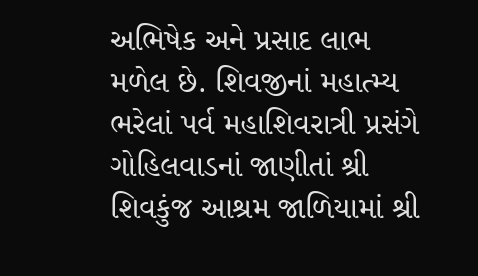અભિષેક અને પ્રસાદ લાભ મળેલ છે. શિવજીનાં મહાત્મ્ય ભરેલાં પર્વ મહાશિવરાત્રી પ્રસંગે ગોહિલવાડનાં જાણીતાં શ્રી શિવકુંજ આશ્રમ જાળિયામાં શ્રી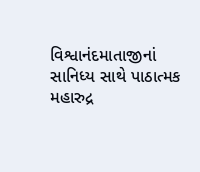વિશ્વાનંદમાતાજીનાં સાનિધ્ય સાથે પાઠાત્મક મહારુદ્ર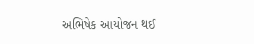અભિષેક આયોજન થઈ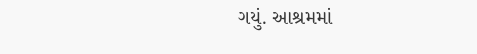ગયું. આશ્રમમાં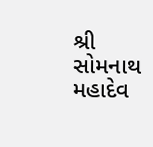શ્રી સોમનાથ મહાદેવ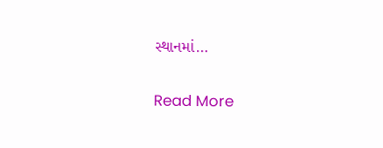સ્થાનમાં…

Read More